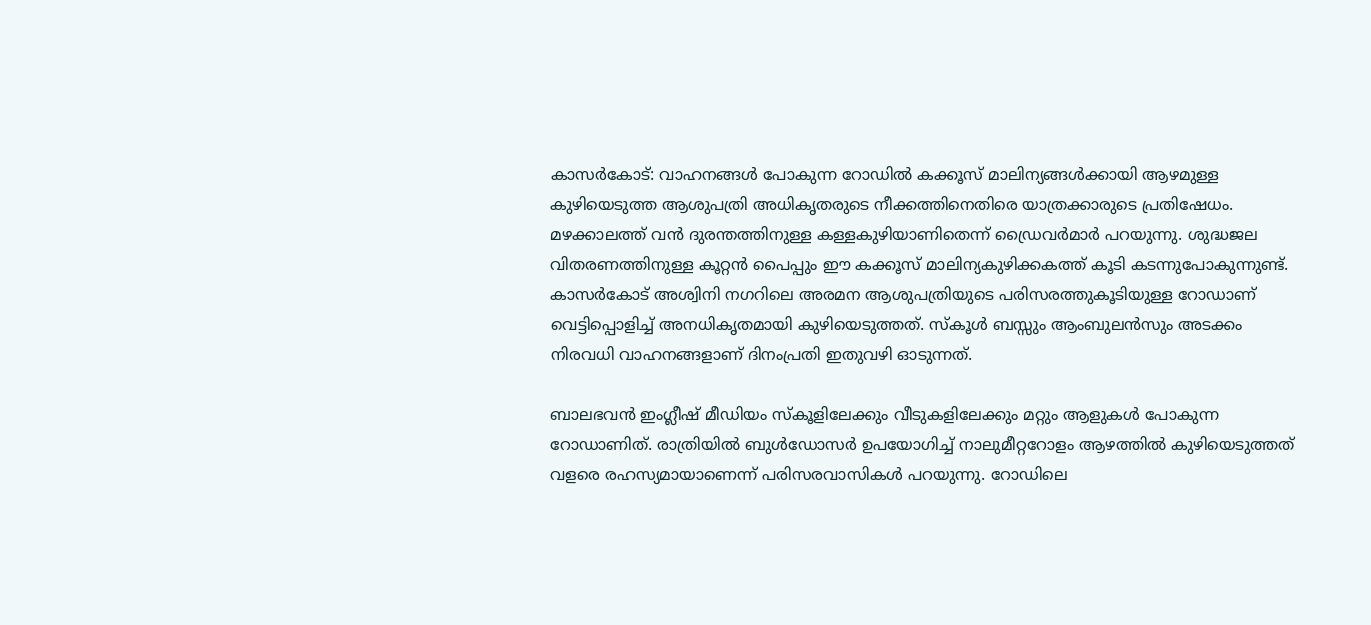കാസർകോട്: വാഹനങ്ങൾ പോകുന്ന റോഡിൽ കക്കൂസ് മാലിന്യങ്ങൾക്കായി ആഴമുള്ള കുഴിയെടുത്ത ആശുപത്രി അധികൃതരുടെ നീക്കത്തിനെതിരെ യാത്രക്കാരുടെ പ്രതിഷേധം. മഴക്കാലത്ത് വൻ ദുരന്തത്തിനുള്ള കള്ളകുഴിയാണിതെന്ന് ഡ്രൈവർമാർ പറയുന്നു. ശുദ്ധജല വിതരണത്തിനുള്ള കൂറ്റൻ പൈപ്പും ഈ കക്കൂസ് മാലിന്യകുഴിക്കകത്ത് കൂടി കടന്നുപോകുന്നുണ്ട്. കാസർകോട് അശ്വിനി നഗറിലെ അരമന ആശുപത്രിയുടെ പരിസരത്തുകൂടിയുള്ള റോഡാണ് വെട്ടിപ്പൊളിച്ച് അനധികൃതമായി കുഴിയെടുത്തത്. സ്കൂൾ ബസ്സും ആംബുലൻസും അടക്കം നിരവധി വാഹനങ്ങളാണ് ദിനംപ്രതി ഇതുവഴി ഓടുന്നത്.

ബാലഭവൻ ഇംഗ്ലീഷ് മീഡിയം സ്കൂളിലേക്കും വീടുകളിലേക്കും മറ്റും ആളുകൾ പോകുന്ന റോഡാണിത്. രാത്രിയിൽ ബുൾഡോസർ ഉപയോഗിച്ച് നാലുമീറ്ററോളം ആഴത്തിൽ കുഴിയെടുത്തത് വളരെ രഹസ്യമായാണെന്ന് പരിസരവാസികൾ പറയുന്നു. റോഡിലെ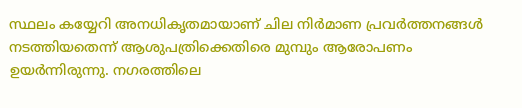സ്ഥലം കയ്യേറി അനധികൃതമായാണ് ചില നിർമാണ പ്രവർത്തനങ്ങൾ നടത്തിയതെന്ന് ആശുപത്രിക്കെതിരെ മുമ്പും ആരോപണം ഉയർന്നിരുന്നു. നഗരത്തിലെ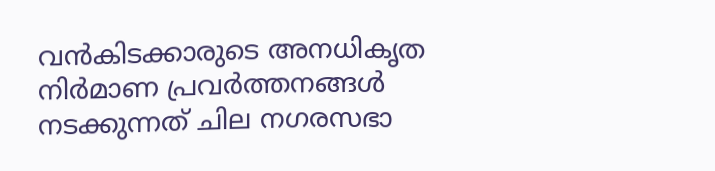വൻകിടക്കാരുടെ അനധികൃത നിർമാണ പ്രവർത്തനങ്ങൾ നടക്കുന്നത് ചില നഗരസഭാ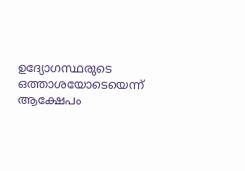ഉദ്യോഗസ്ഥരുടെ ഒത്താശയോടെയെന്ന് ആക്ഷേപം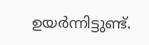ഉയർന്നിട്ടുണ്ട്.